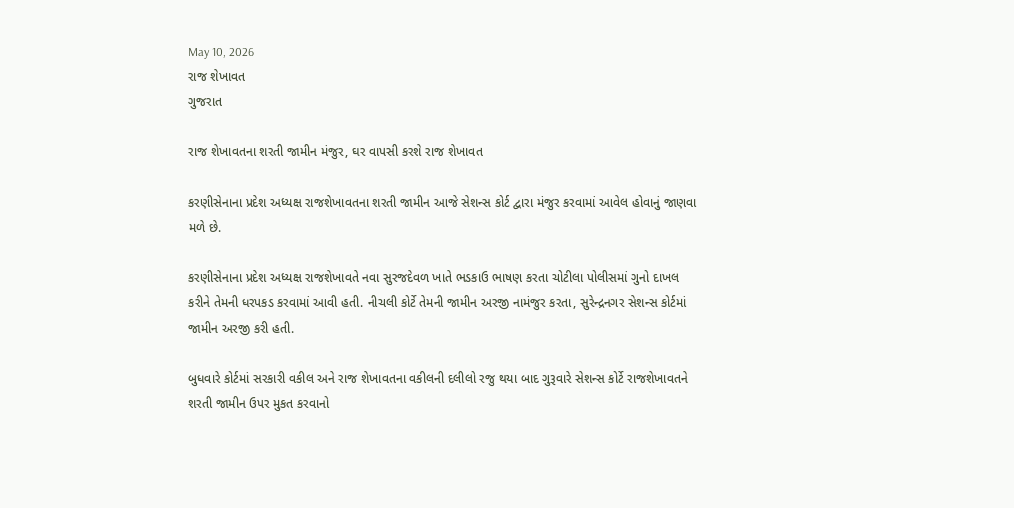May 10, 2026
રાજ શેખાવત
ગુજરાત

રાજ શેખાવતના શરતી જામીન મંજુર, ઘર વાપસી કરશે રાજ શેખાવત

કરણીસેનાના પ્રદેશ અધ્યક્ષ રાજશેખાવતના શરતી જામીન આજે સેશન્સ કોર્ટ દ્વારા મંજુર કરવામાં આવેલ હોવાનું જાણવા મળે છે.

કરણીસેનાના પ્રદેશ અધ્યક્ષ રાજશેખાવતે નવા સુરજદેવળ ખાતે ભડકાઉ ભાષણ કરતા ચોટીલા પોલીસમાં ગુનો દાખલ કરીને તેમની ધરપકડ કરવામાં આવી હતી. નીચલી કોર્ટે તેમની જામીન અરજી નામંજુર કરતા, સુરેન્દ્રનગર સેશન્સ કોર્ટમાં જામીન અરજી કરી હતી.

બુધવારે કોર્ટમાં સરકારી વકીલ અને રાજ શેખાવતના વકીલની દલીલો રજુ થયા બાદ ગુરૂવારે સેશન્સ કોર્ટે રાજશેખાવતને શરતી જામીન ઉપર મુકત કરવાનો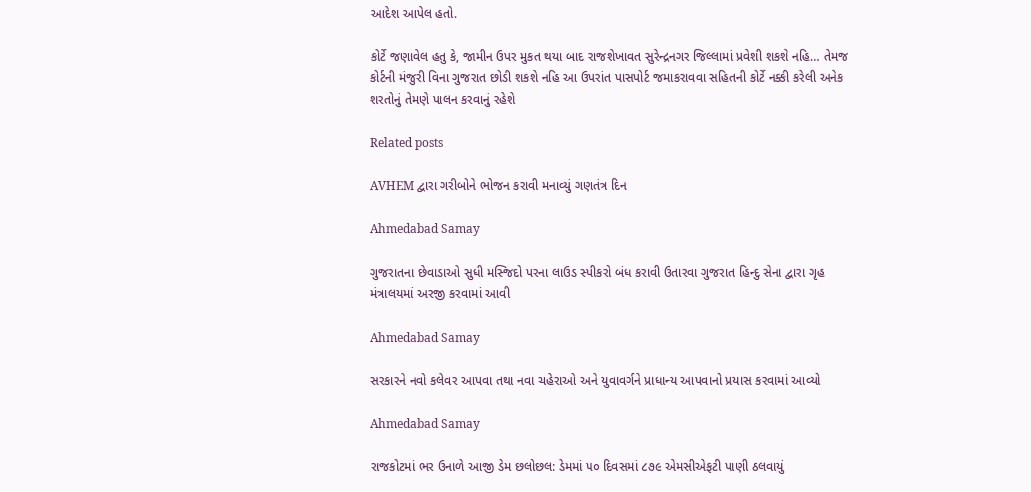આદેશ આપેલ હતો.

કોર્ટે જણાવેલ હતુ કે, જામીન ઉપર મુકત થયા બાદ રાજશેખાવત સુરેન્દ્રનગર જિલ્લામાં પ્રવેશી શકશે નહિ… તેમજ કોર્ટની મંજુરી વિના ગુજરાત છોડી શકશે નહિ આ ઉપરાંત પાસપોર્ટ જમાકરાવવા સહિતની કોર્ટે નક્કી કરેલી અનેક શરતોનું તેમણે પાલન કરવાનું રહેશે

Related posts

AVHEM દ્વારા ગરીબોને ભોજન કરાવી મનાવ્યું ગણતંત્ર દિન

Ahmedabad Samay

ગુજરાતના છેવાડાઓ સુધી મસ્‍જિદો પરના લાઉડ સ્‍પીકરો બંધ કરાવી ઉતારવા ગુજરાત હિન્‍દુ સેના દ્વારા ગૃહ મંત્રાલયમાં અરજી કરવામાં આવી

Ahmedabad Samay

સરકારને નવો કલેવર આપવા તથા નવા ચહેરાઓ અને યુવાવર્ગને પ્રાધાન્ય આપવાનો પ્રયાસ કરવામાં આવ્યો

Ahmedabad Samay

રાજકોટમાં ભર ઉનાળે આજી ડેમ છલોછલ: ડેમમાં ૫૦ દિવસમાં ૮૭૯ એમસીએફટી પાણી ઠલવાયું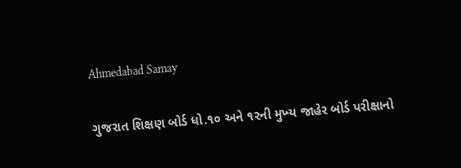Ahmedabad Samay

ગુજરાત શિક્ષણ બોર્ડ ધો.૧૦ અને ૧૨ની મુખ્‍ય જાહેર બોર્ડ પરીક્ષાનો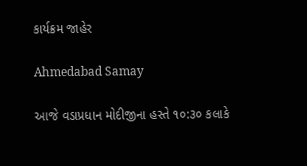કાર્યક્રમ જાહેર

Ahmedabad Samay

આજે વડાપ્રધાન મોદીજીના હસ્તે ૧૦:૩૦ કલાકે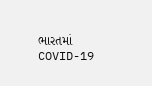ભારતમાં COVID-19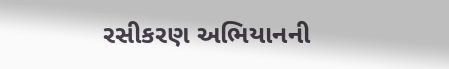રસીકરણ અભિયાનની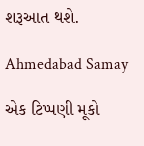શરૂઆત થશે.

Ahmedabad Samay

એક ટિપ્પણી મૂકો